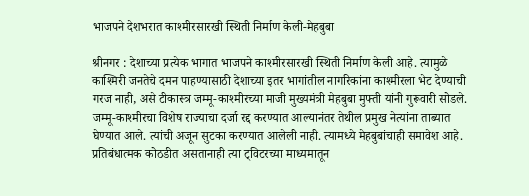भाजपने देशभरात काश्मीरसारखी स्थिती निर्माण केली-मेहबुबा

श्रीनगर : देशाच्या प्रत्येक भागात भाजपने काश्मीरसारखी स्थिती निर्माण केली आहे. त्यामुळे काश्मिरी जनतेचे दमन पाहण्यासाठी देशाच्या इतर भागांतील नागरिकांना काश्मीरला भेट देण्याची गरज नाही, असे टीकास्त्र जम्मू-काश्मीरच्या माजी मुख्यमंत्री मेहबुबा मुफ्ती यांनी गुरूवारी सोडले.
जम्मू-काश्मीरचा विशेष राज्याचा दर्जा रद्द करण्यात आल्यानंतर तेथील प्रमुख नेत्यांना ताब्यात घेण्यात आले. त्यांची अजून सुटका करण्यात आलेली नाही. त्यामध्ये मेहबुबांचाही समावेश आहे.
प्रतिबंधात्मक कोठडीत असतानाही त्या ट्विटरच्या माध्यमातून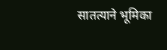सातत्याने भूमिका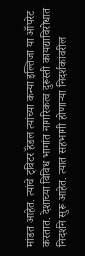मांडत आहेत. त्यांचे ट्विटर हॅंडल त्यांच्या कन्या इल्तिजा या ऑपरेट करतात. देशाच्या विविध भागांत नागरिकत्व दुरूस्ती कायद्याविरोधात निदर्शने सुरू आहेत. त्यात सहभागी होणाऱ्या निदर्शकांवरील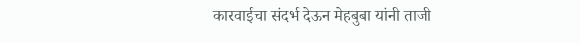कारवाईचा संदर्भ देऊन मेहबुबा यांनी ताजी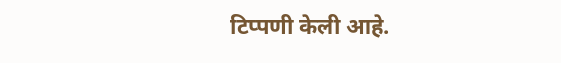टिप्पणी केली आहे.